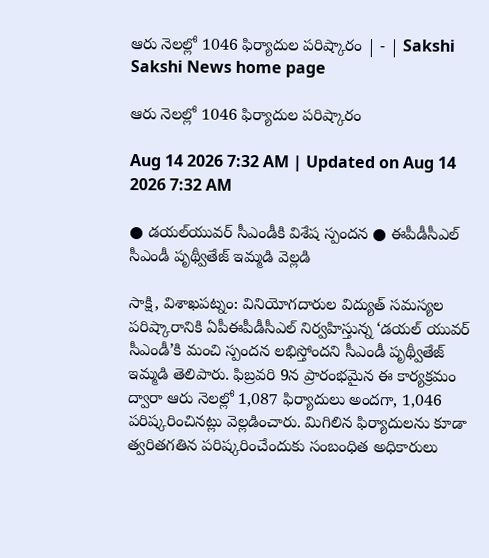ఆరు నెలల్లో 1046 ఫిర్యాదుల పరిష్కారం | - | Sakshi
Sakshi News home page

ఆరు నెలల్లో 1046 ఫిర్యాదుల పరిష్కారం

Aug 14 2026 7:32 AM | Updated on Aug 14 2026 7:32 AM

● డయల్‌యువర్‌ సీఎండీకి విశేష స్పందన ● ఈపీడీసీఎల్‌ సీఎండీ పృథ్వీతేజ్‌ ఇమ్మడి వెల్లడి

సాక్షి, విశాఖపట్నం: వినియోగదారుల విద్యుత్‌ సమస్యల పరిష్కారానికి ఏపీఈపీడీసీఎల్‌ నిర్వహిస్తున్న ‘డయల్‌ యువర్‌ సీఎండీ’కి మంచి స్పందన లభిస్తోందని సీఎండీ పృథ్వీతేజ్‌ ఇమ్మడి తెలిపారు. ఫిబ్రవరి 9న ప్రారంభమైన ఈ కార్యక్రమం ద్వారా ఆరు నెలల్లో 1,087 ఫిర్యాదులు అందగా, 1,046 పరిష్కరించినట్లు వెల్లడించారు. మిగిలిన ఫిర్యాదులను కూడా త్వరితగతిన పరిష్కరించేందుకు సంబంధిత అధికారులు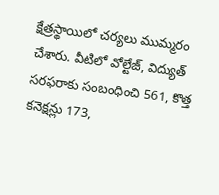క్షేత్రస్థాయిలో చర్యలు ముమ్మరం చేశారు. వీటిలో వోల్టేజ్‌, విద్యుత్‌ సరఫరాకు సంబంధించి 561, కొత్త కనెక్షన్లు 173,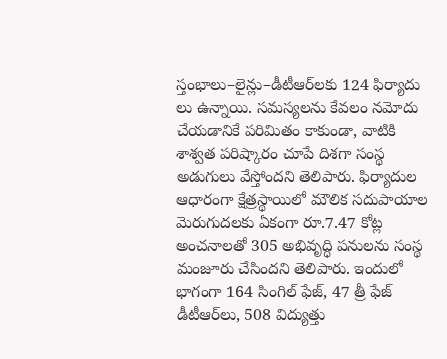స్తంభాలు–లైన్లు–డీటీఆర్‌లకు 124 ఫిర్యాదు లు ఉన్నాయి. సమస్యలను కేవలం నమోదు చేయడానికే పరిమితం కాకుండా, వాటికి శాశ్వత పరిష్కారం చూపే దిశగా సంస్థ అడుగులు వేస్తోందని తెలిపారు. ఫిర్యాదుల ఆధారంగా క్షేత్రస్థాయిలో మౌలిక సదుపాయాల మెరుగుదలకు ఏకంగా రూ.7.47 కోట్ల అంచనాలతో 305 అభివృద్ధి పనులను సంస్థ మంజూరు చేసిందని తెలిపారు. ఇందులో భాగంగా 164 సింగిల్‌ ఫేజ్‌, 47 త్రీ ఫేజ్‌ డీటీఆర్‌లు, 508 విద్యుత్తు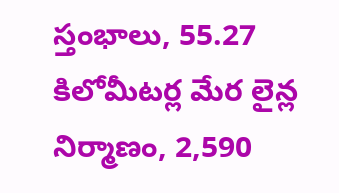స్తంభాలు, 55.27 కిలోమీటర్ల మేర లైన్ల నిర్మాణం, 2,590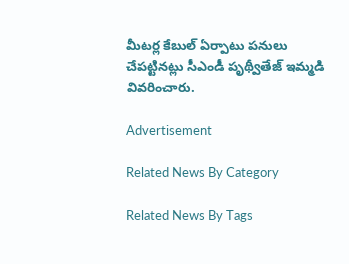మీటర్ల కేబుల్‌ ఏర్పాటు పనులు చేపట్టినట్లు సీఎండీ పృథ్వీతేజ్‌ ఇమ్మడి వివరించారు.

Advertisement

Related News By Category

Related News By Tags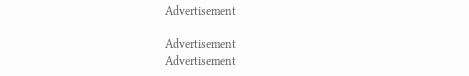Advertisement

Advertisement
Advertisement